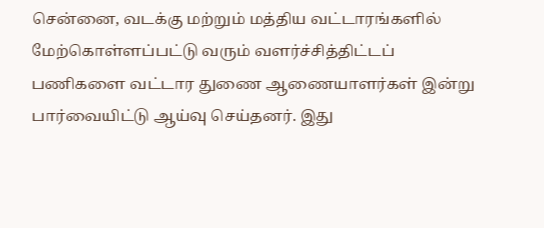சென்னை, வடக்கு மற்றும் மத்திய வட்டாரங்களில் மேற்கொள்ளப்பட்டு வரும் வளர்ச்சித்திட்டப் பணிகளை வட்டார துணை ஆணையாளர்கள் இன்று பார்வையிட்டு ஆய்வு செய்தனர். இது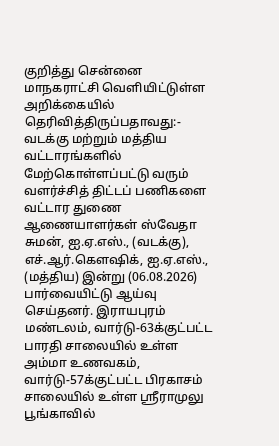குறித்து சென்னை மாநகராட்சி வெளியிட்டுள்ள அறிக்கையில் தெரிவித்திருப்பதாவது:- வடக்கு மற்றும் மத்திய வட்டாரங்களில் மேற்கொள்ளப்பட்டு வரும் வளர்ச்சித் திட்டப் பணிகளை வட்டார துணை ஆணையாளர்கள் ஸ்வேதா சுமன், ஐ.ஏ.எஸ்., (வடக்கு), எச்.ஆர்.கௌஷிக், ஐ.ஏ.எஸ்., (மத்திய) இன்று (06.08.2026) பார்வையிட்டு ஆய்வு செய்தனர். இராயபுரம் மண்டலம், வார்டு-63க்குட்பட்ட பாரதி சாலையில் உள்ள அம்மா உணவகம், வார்டு-57க்குட்பட்ட பிரகாசம் சாலையில் உள்ள ஶ்ரீராமுலு பூங்காவில்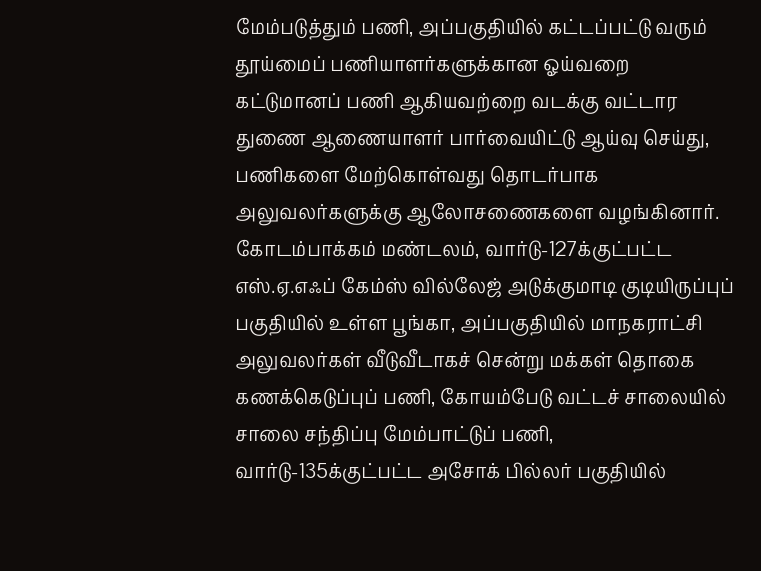மேம்படுத்தும் பணி, அப்பகுதியில் கட்டப்பட்டு வரும் தூய்மைப் பணியாளர்களுக்கான ஓய்வறை கட்டுமானப் பணி ஆகியவற்றை வடக்கு வட்டார துணை ஆணையாளர் பார்வையிட்டு ஆய்வு செய்து, பணிகளை மேற்கொள்வது தொடர்பாக அலுவலர்களுக்கு ஆலோசணைகளை வழங்கினார். கோடம்பாக்கம் மண்டலம், வார்டு-127க்குட்பட்ட எஸ்.ஏ.எஃப் கேம்ஸ் வில்லேஜ் அடுக்குமாடி குடியிருப்புப் பகுதியில் உள்ள பூங்கா, அப்பகுதியில் மாநகராட்சி அலுவலர்கள் வீடுவீடாகச் சென்று மக்கள் தொகை கணக்கெடுப்புப் பணி, கோயம்பேடு வட்டச் சாலையில் சாலை சந்திப்பு மேம்பாட்டுப் பணி, வார்டு-135க்குட்பட்ட அசோக் பில்லர் பகுதியில்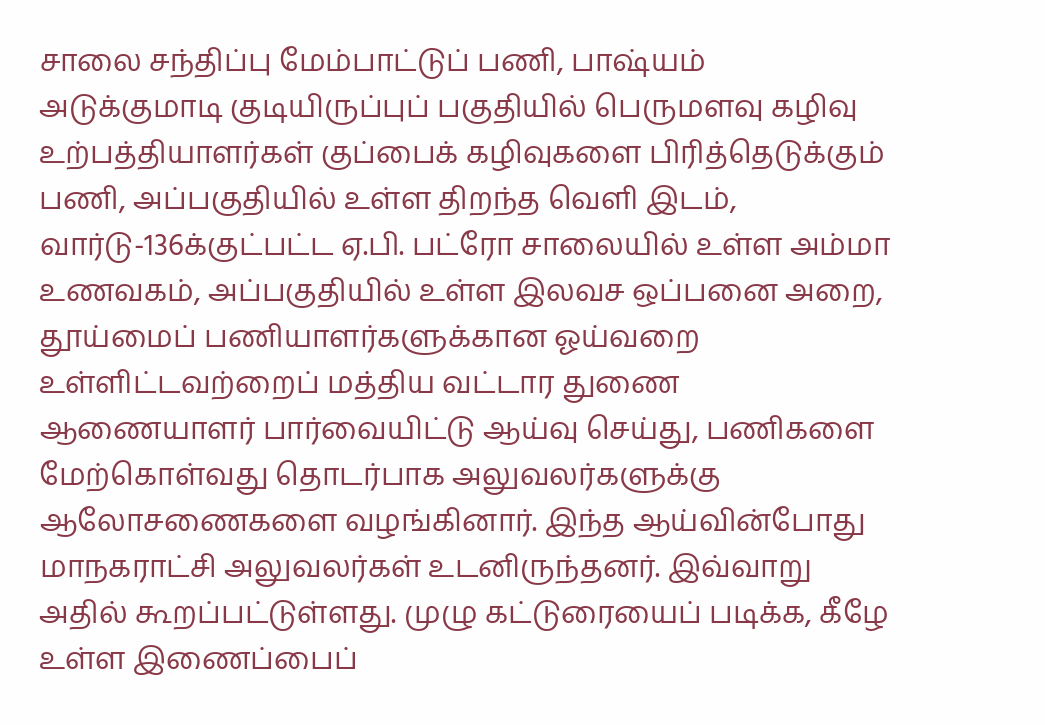சாலை சந்திப்பு மேம்பாட்டுப் பணி, பாஷ்யம் அடுக்குமாடி குடியிருப்புப் பகுதியில் பெருமளவு கழிவு உற்பத்தியாளர்கள் குப்பைக் கழிவுகளை பிரித்தெடுக்கும் பணி, அப்பகுதியில் உள்ள திறந்த வெளி இடம், வார்டு-136க்குட்பட்ட ஏ.பி. பட்ரோ சாலையில் உள்ள அம்மா உணவகம், அப்பகுதியில் உள்ள இலவச ஒப்பனை அறை, தூய்மைப் பணியாளர்களுக்கான ஓய்வறை உள்ளிட்டவற்றைப் மத்திய வட்டார துணை ஆணையாளர் பார்வையிட்டு ஆய்வு செய்து, பணிகளை மேற்கொள்வது தொடர்பாக அலுவலர்களுக்கு ஆலோசணைகளை வழங்கினார். இந்த ஆய்வின்போது மாநகராட்சி அலுவலர்கள் உடனிருந்தனர். இவ்வாறு அதில் கூறப்பட்டுள்ளது. முழு கட்டுரையைப் படிக்க, கீழே உள்ள இணைப்பைப்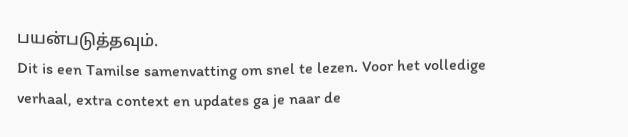பயன்படுத்தவும்.
Dit is een Tamilse samenvatting om snel te lezen. Voor het volledige verhaal, extra context en updates ga je naar de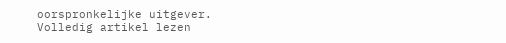oorspronkelijke uitgever.
Volledig artikel lezen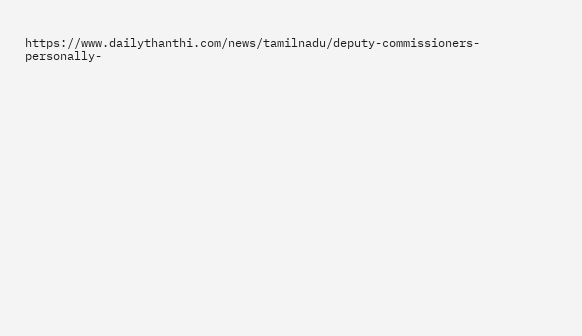https://www.dailythanthi.com/news/tamilnadu/deputy-commissioners-personally-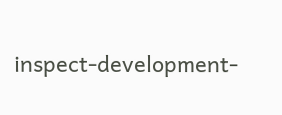inspect-development-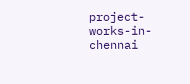project-works-in-chennai